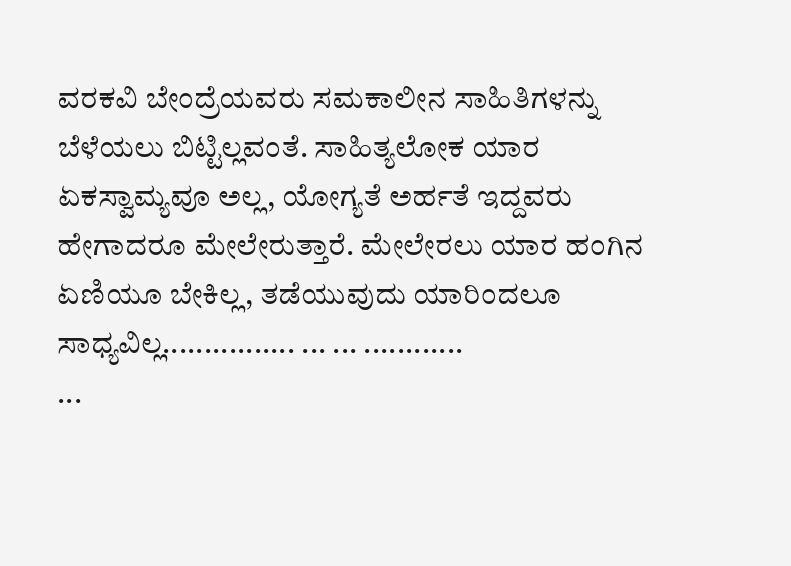ವರಕವಿ ಬೇಂದ್ರೆಯವರು ಸಮಕಾಲೀನ ಸಾಹಿತಿಗಳನ್ನು ಬೆಳೆಯಲು ಬಿಟ್ಟಿಲ್ಲವಂತೆ. ಸಾಹಿತ್ಯಲೋಕ ಯಾರ ಏಕಸ್ವಾಮ್ಯವೂ ಅಲ್ಲ, ಯೋಗ್ಯತೆ ಅರ್ಹತೆ ಇದ್ದವರು ಹೇಗಾದರೂ ಮೇಲೇರುತ್ತಾರೆ. ಮೇಲೇರಲು ಯಾರ ಹಂಗಿನ ಏಣಿಯೂ ಬೇಕಿಲ್ಲ, ತಡೆಯುವುದು ಯಾರಿಂದಲೂ ಸಾಧ್ಯವಿಲ್ಲ................ ... ... ............
...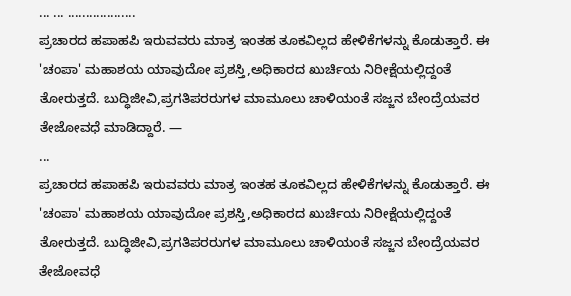... ... ...................
ಪ್ರಚಾರದ ಹಪಾಹಪಿ ಇರುವವರು ಮಾತ್ರ ಇಂತಹ ತೂಕವಿಲ್ಲದ ಹೇಳಿಕೆಗಳನ್ನು ಕೊಡುತ್ತಾರೆ. ಈ 'ಚಂಪಾ' ಮಹಾಶಯ ಯಾವುದೋ ಪ್ರಶಸ್ತಿ,ಅಧಿಕಾರದ ಖುರ್ಚಿಯ ನಿರೀಕ್ಷೆಯಲ್ಲಿದ್ದಂತೆ ತೋರುತ್ತದೆ. ಬುದ್ಧಿಜೀವಿ,ಪ್ರಗತಿಪರರುಗಳ ಮಾಮೂಲು ಚಾಳಿಯಂತೆ ಸಜ್ಜನ ಬೇಂದ್ರೆಯವರ ತೇಜೋವಧೆ ಮಾಡಿದ್ದಾರೆ. —
...
ಪ್ರಚಾರದ ಹಪಾಹಪಿ ಇರುವವರು ಮಾತ್ರ ಇಂತಹ ತೂಕವಿಲ್ಲದ ಹೇಳಿಕೆಗಳನ್ನು ಕೊಡುತ್ತಾರೆ. ಈ 'ಚಂಪಾ' ಮಹಾಶಯ ಯಾವುದೋ ಪ್ರಶಸ್ತಿ,ಅಧಿಕಾರದ ಖುರ್ಚಿಯ ನಿರೀಕ್ಷೆಯಲ್ಲಿದ್ದಂತೆ ತೋರುತ್ತದೆ. ಬುದ್ಧಿಜೀವಿ,ಪ್ರಗತಿಪರರುಗಳ ಮಾಮೂಲು ಚಾಳಿಯಂತೆ ಸಜ್ಜನ ಬೇಂದ್ರೆಯವರ ತೇಜೋವಧೆ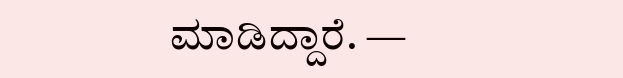ಮಾಡಿದ್ದಾರೆ. —